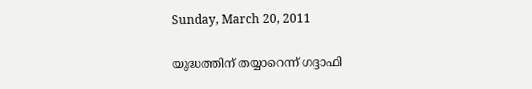Sunday, March 20, 2011

യുദ്ധത്തിന് തയ്യാറെന്ന് ഗദ്ദാഫി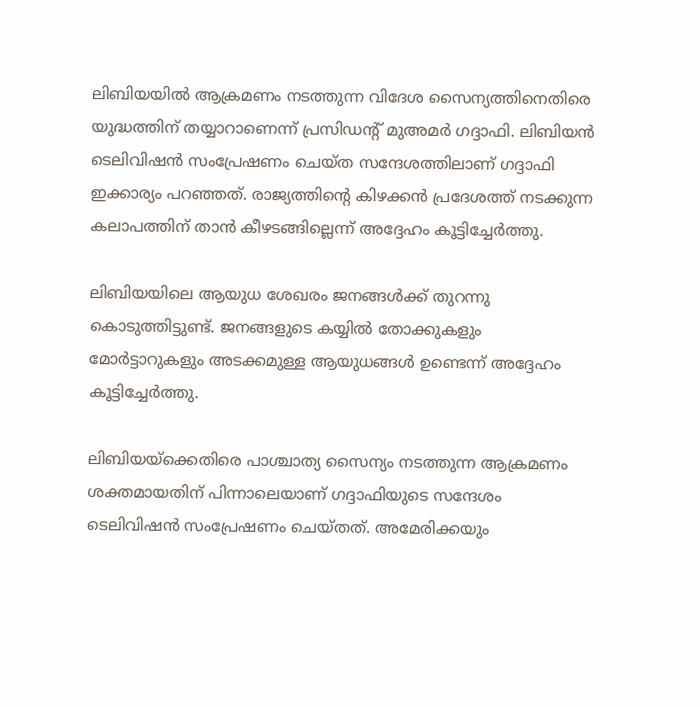ലിബിയയില്‍ ആക്രമണം നടത്തുന്ന വിദേശ സൈന്യത്തിനെതിരെ യുദ്ധത്തിന് തയ്യാറാണെന്ന് പ്രസിഡന്റ് മുഅമര്‍ ഗദ്ദാഫി. ലിബിയന്‍ ടെലിവിഷന്‍ സംപ്രേഷണം ചെയ്ത സന്ദേശത്തിലാണ് ഗദ്ദാഫി ഇക്കാര്യം പറഞ്ഞത്. രാജ്യത്തിന്റെ കിഴക്കന്‍ പ്രദേശത്ത് നടക്കുന്ന കലാപത്തിന് താന്‍ കീഴടങ്ങില്ലെന്ന് അദ്ദേഹം കൂട്ടിച്ചേര്‍ത്തു.

ലിബിയയിലെ ആയുധ ശേഖരം ജനങ്ങള്‍ക്ക് തുറന്നു കൊടുത്തിട്ടുണ്ട്. ജനങ്ങളുടെ കയ്യില്‍ തോക്കുകളും മോര്‍ട്ടാറുകളും അടക്കമുള്ള ആയുധങ്ങള്‍ ഉണ്ടെന്ന് അദ്ദേഹം കൂട്ടിച്ചേര്‍ത്തു.

ലിബിയയ്‌ക്കെതിരെ പാശ്ചാത്യ സൈന്യം നടത്തുന്ന ആക്രമണം ശക്തമായതിന് പിന്നാലെയാണ് ഗദ്ദാഫിയുടെ സന്ദേശം ടെലിവിഷന്‍ സംപ്രേഷണം ചെയ്തത്. അമേരിക്കയും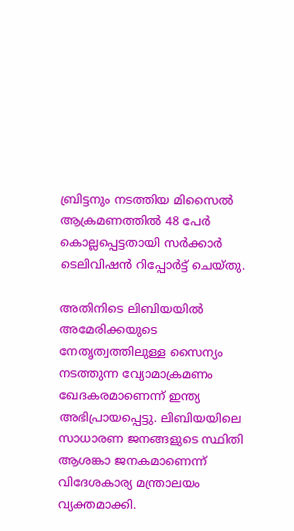ബ്രിട്ടനും നടത്തിയ മിസൈല്‍ ആക്രമണത്തില്‍ 48 പേര്‍ കൊല്ലപ്പെട്ടതായി സര്‍ക്കാര്‍ ടെലിവിഷന്‍ റിപ്പോര്‍ട്ട് ചെയ്തു.

അതിനിടെ ലിബിയയില്‍ അമേരിക്കയുടെ നേതൃത്വത്തിലുള്ള സൈന്യം നടത്തുന്ന വ്യോമാക്രമണം ഖേദകരമാണെന്ന് ഇന്ത്യ അഭിപ്രായപ്പെട്ടു. ലിബിയയിലെ സാധാരണ ജനങ്ങളുടെ സ്ഥിതി ആശങ്കാ ജനകമാണെന്ന് വിദേശകാര്യ മന്ത്രാലയം വ്യക്തമാക്കി.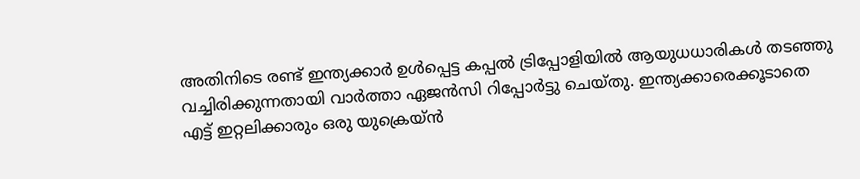അതിനിടെ രണ്ട് ഇന്ത്യക്കാര്‍ ഉള്‍പ്പെട്ട കപ്പല്‍ ട്രിപ്പോളിയില്‍ ആയുധധാരികള്‍ തടഞ്ഞു വച്ചിരിക്കുന്നതായി വാര്‍ത്താ ഏജന്‍സി റിപ്പോര്‍ട്ടു ചെയ്തു. ഇന്ത്യക്കാരെക്കൂടാതെ എട്ട് ഇറ്റലിക്കാരും ഒരു യുക്രെയ്ന്‍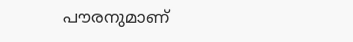പൗരനുമാണ്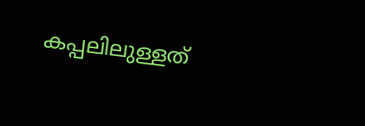കപ്പലിലുള്ളത്